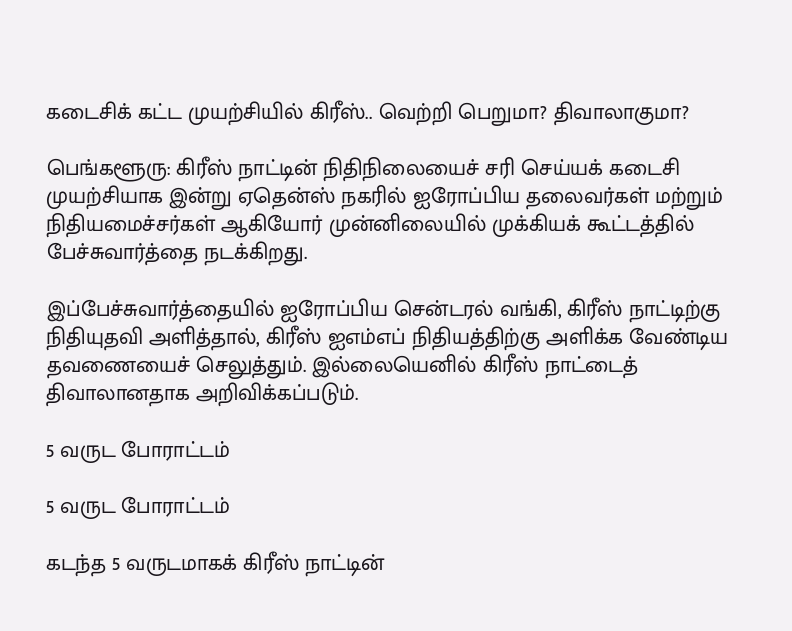கடைசிக் கட்ட முயற்சியில் கிரீஸ்.. வெற்றி பெறுமா? திவாலாகுமா?

பெங்களூரு: கிரீஸ் நாட்டின் நிதிநிலையைச் சரி செய்யக் கடைசி முயற்சியாக இன்று ஏதென்ஸ் நகரில் ஐரோப்பிய தலைவர்கள் மற்றும் நிதியமைச்சர்கள் ஆகியோர் முன்னிலையில் முக்கியக் கூட்டத்தில் பேச்சுவார்த்தை நடக்கிறது.

இப்பேச்சுவார்த்தையில் ஐரோப்பிய சென்டரல் வங்கி, கிரீஸ் நாட்டிற்கு நிதியுதவி அளித்தால், கிரீஸ் ஐஎம்எப் நிதியத்திற்கு அளிக்க வேண்டிய தவணையைச் செலுத்தும். இல்லையெனில் கிரீஸ் நாட்டைத் திவாலானதாக அறிவிக்கப்படும்.

5 வருட போராட்டம்

5 வருட போராட்டம்

கடந்த 5 வருடமாகக் கிரீஸ் நாட்டின்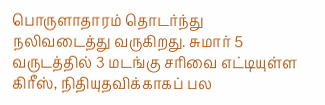பொருளாதாரம் தொடர்ந்து நலிவடைத்து வருகிறது. சுமார் 5 வருடத்தில் 3 மடங்கு சரிவை எட்டியுள்ள கிரீஸ், நிதியுதவிக்காகப் பல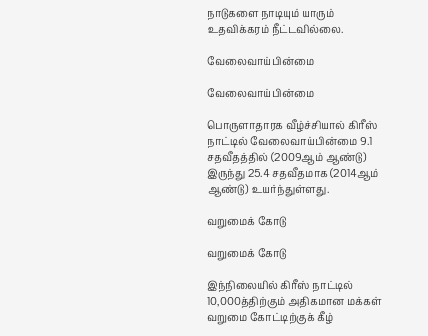நாடுகளை நாடியும் யாரும் உதவிக்கரம் நீட்டவில்லை.

வேலைவாய்பின்மை

வேலைவாய்பின்மை

பொருளாதாரக வீழ்ச்சியால் கிரீஸ் நாட்டில் வேலைவாய்பின்மை 9.1 சதவீதத்தில் (2009ஆம் ஆண்டு) இருந்து 25.4 சதவீதமாக (2014ஆம் ஆண்டு) உயர்ந்துள்ளது.

வறுமைக் கோடு

வறுமைக் கோடு

இந்நிலையில் கிரீஸ் நாட்டில் 10,000த்திற்கும் அதிகமான மக்கள் வறுமை கோட்டிற்குக் கீழ்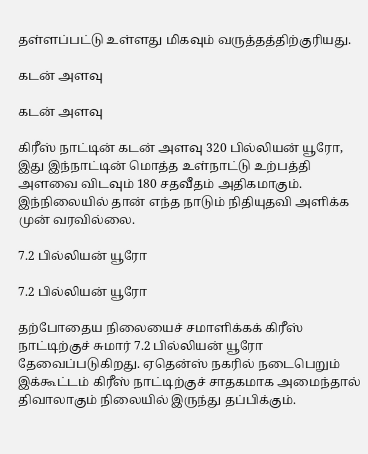தள்ளப்பட்டு உள்ளது மிகவும் வருத்தத்திற்குரியது.

கடன் அளவு

கடன் அளவு

கிரீஸ் நாட்டின் கடன் அளவு 320 பில்லியன் யூரோ, இது இந்நாட்டின் மொத்த உள்நாட்டு உற்பத்தி அளவை விடவும் 180 சதவீதம் அதிகமாகும். இந்நிலையில் தான் எந்த நாடும் நிதியுதவி அளிக்க முன் வரவில்லை.

7.2 பில்லியன் யூரோ

7.2 பில்லியன் யூரோ

தற்போதைய நிலையைச் சமாளிக்கக் கிரீஸ் நாட்டிற்குச் சுமார் 7.2 பில்லியன் யூரோ தேவைப்படுகிறது. ஏதென்ஸ் நகரில் நடைபெறும் இக்கூட்டம் கிரீஸ் நாட்டிற்குச் சாதகமாக அமைந்தால் திவாலாகும் நிலையில் இருந்து தப்பிக்கும்.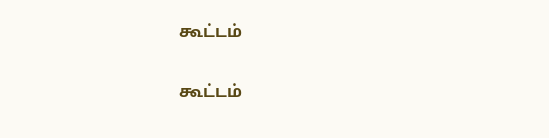கூட்டம்

கூட்டம்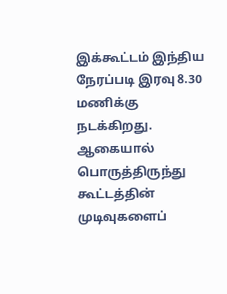இக்கூட்டம் இந்திய நேரப்படி இரவு 8.30 மணிக்கு நடக்கிறது. ஆகையால் பொருத்திருந்து கூட்டத்தின் முடிவுகளைப்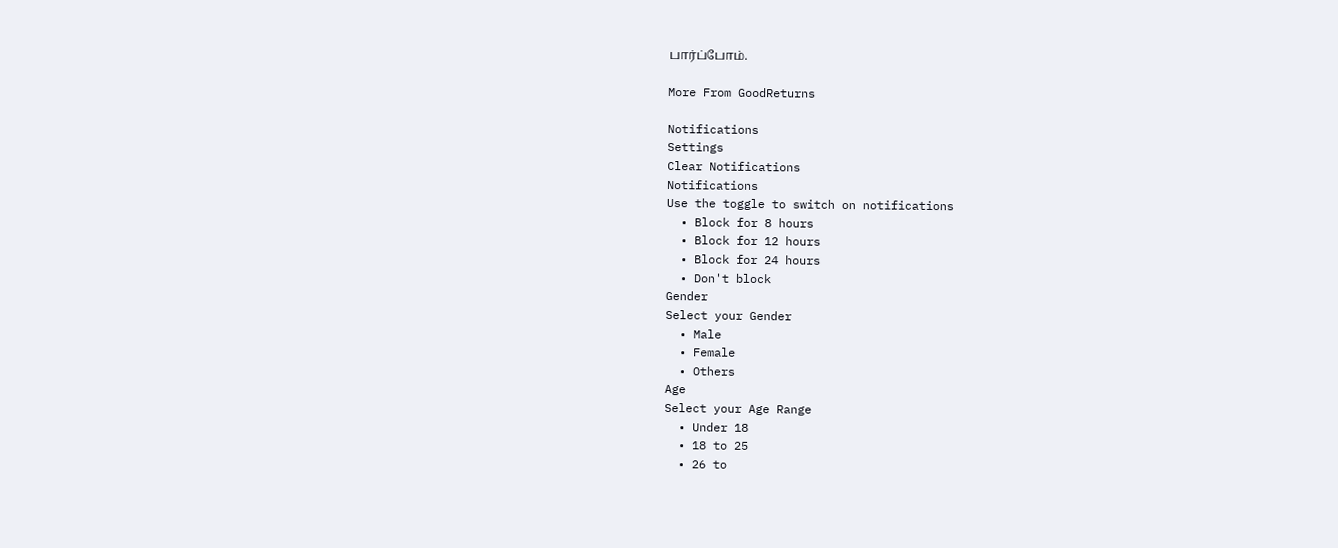பார்ப்போம்.

More From GoodReturns

Notifications
Settings
Clear Notifications
Notifications
Use the toggle to switch on notifications
  • Block for 8 hours
  • Block for 12 hours
  • Block for 24 hours
  • Don't block
Gender
Select your Gender
  • Male
  • Female
  • Others
Age
Select your Age Range
  • Under 18
  • 18 to 25
  • 26 to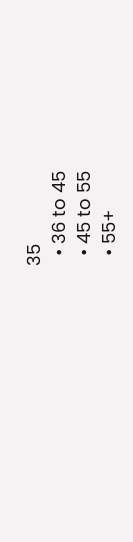35
  • 36 to 45
  • 45 to 55
  • 55+